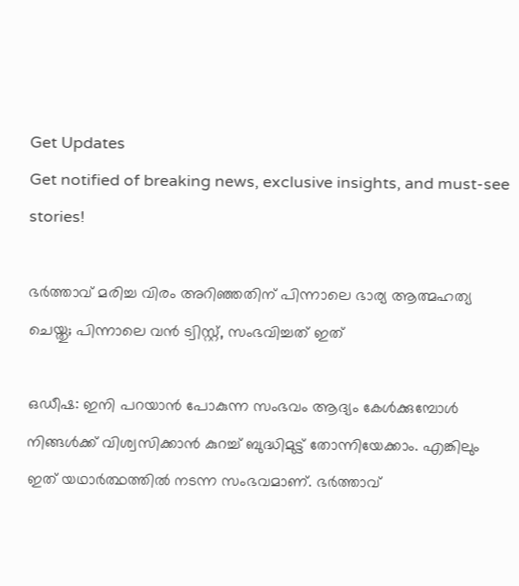Get Updates
Get notified of breaking news, exclusive insights, and must-see stories!

ഭർത്താവ് മരിച്ച വിരം അറിഞ്ഞതിന് പിന്നാലെ ഭാര്യ ആത്മഹത്യ ചെയ്തു; പിന്നാലെ വൻ ട്വിസ്റ്റ്, സംഭവിച്ചത് ഇത്

ഒഡീഷ: ഇനി പറയാൻ പോകുന്ന സംഭവം ആദ്യം കേൾക്കുമ്പോൾ നിങ്ങൾക്ക് വിശ്വസിക്കാൻ കുറച്ച് ബുദ്ധിമുട്ട് തോന്നിയേക്കാം. എങ്കിലും ഇത് യഥാർത്ഥത്തിൽ നടന്ന സംഭവമാണ്. ഭർത്താവ്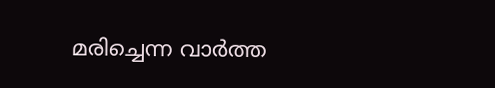മരിച്ചെന്ന വാർത്ത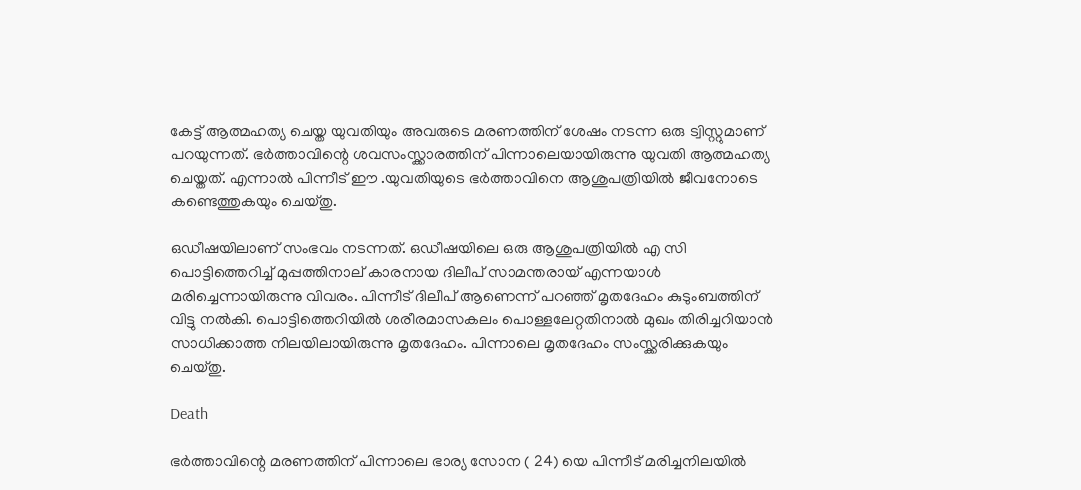കേട്ട് ആത്മഹത്യ ചെയ്ത യുവതിയും അവരുടെ മരണത്തിന് ശേഷം നടന്ന ഒരു ട്വിസ്റ്റുമാണ് പറയുന്നത്. ഭർത്താവിന്റെ ശവസംസ്ക്കാരത്തിന് പിന്നാലെയായിരുന്നു യുവതി ആത്മഹത്യ ചെയ്തത്. എന്നാൽ‌ പിന്നീട് ഈ .യുവതിയുടെ ഭർത്താവിനെ ആശുപത്രിയിൽ ജീവനോടെ കണ്ടെത്തുകയും ചെയ്തു.

ഒഡീഷയിലാണ് സംഭവം നടന്നത്. ഒഡീഷയിലെ ഒരു ആശുപത്രിയിൽ എ സി പൊട്ടിത്തെറിച്ച് മുപ്പത്തിനാല് കാരനായ ദിലീപ് സാമന്തരായ് എന്നയാൾ മരിച്ചെന്നായിരുന്നു വിവരം. പിന്നീട് ദിലീപ് ആണെന്ന് പറഞ്ഞ് മൃതദേഹം കുടുംബത്തിന് വിട്ടു നൽകി. പൊട്ടിത്തെറിയിൽ ശരീരമാസകലം പൊള്ളലേറ്റതിനാൽ മുഖം തിരിച്ചറിയാൻ സാധിക്കാത്ത നിലയിലായിരുന്നു മൃതദേഹം. പിന്നാലെ മൃതദേഹം സംസ്ക്കരിക്കുകയും ചെയ്തു.

Death

ഭർത്താവിന്റെ മരണത്തിന് പിന്നാലെ ഭാര്യ സോന ( 24) യെ പിന്നീട് മരിച്ചനിലയിൽ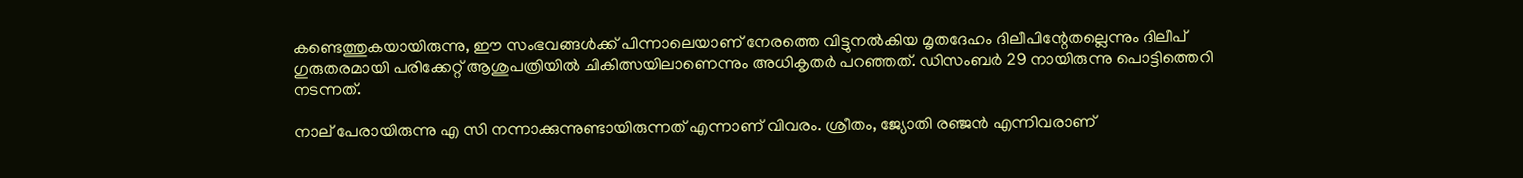കണ്ടെത്തുകയായിരുന്നു, ഈ സംഭവങ്ങൾക്ക് പിന്നാലെയാണ് നേരത്തെ വിട്ടുനൽകിയ മൃതദേഹം ദിലീപിന്റേതല്ലെന്നും ദിലീപ് ഗുരുതരമായി പരിക്കേറ്റ് ആശുപത്രിയിൽ ചികിത്സയിലാണെന്നും അധികൃതർ പറഞ്ഞത്. ഡിസംബർ 29 നായിരുന്നു പൊട്ടിത്തെറി നടന്നത്.

നാല് പേരായിരുന്നു എ സി നന്നാക്കുന്നുണ്ടായിരുന്നത് എന്നാണ് വിവരം. ശ്രീതം, ജ്യോതി രഞ്ജൻ എന്നിവരാണ്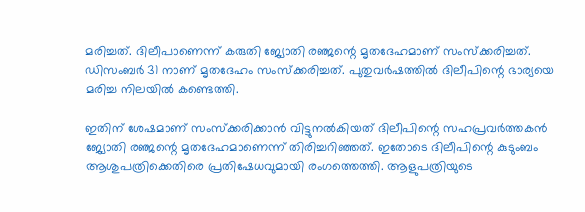മരിച്ചത്. ദിലീപാണെന്ന് കരുതി ജ്യോതി രഞ്ജന്റെ മൃതദേഹമാണ് സംസ്ക്കരിച്ചത്. ഡിസംബർ 31 നാണ് മൃതദേഹം സംസ്ക്കരിച്ചത്. പുതുവർഷത്തിൽ ദിലീപിന്റെ ഭാര്യയെ മരിച്ച നിലയിൽ കണ്ടെത്തി.

ഇതിന് ശേഷമാണ് സംസ്ക്കരിക്കാൻ വിട്ടുനൽകിയത് ദിലീപിന്റെ സഹപ്രവർത്തകൻ ജ്യോതി രഞ്ജന്റെ മൃതദേഹമാണെന്ന് തിരിച്ചറിഞ്ഞത്. ഇതോടെ ദിലീപിന്റെ കുടുംബം ആശുപത്രിക്കെതിരെ പ്രതിഷേധവുമായി രംഗത്തെത്തി. ആളുപത്രിയുടെ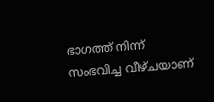ഭാഗത്ത് നിന്ന് സംഭവിച്ച വീഴ്ചയാണ്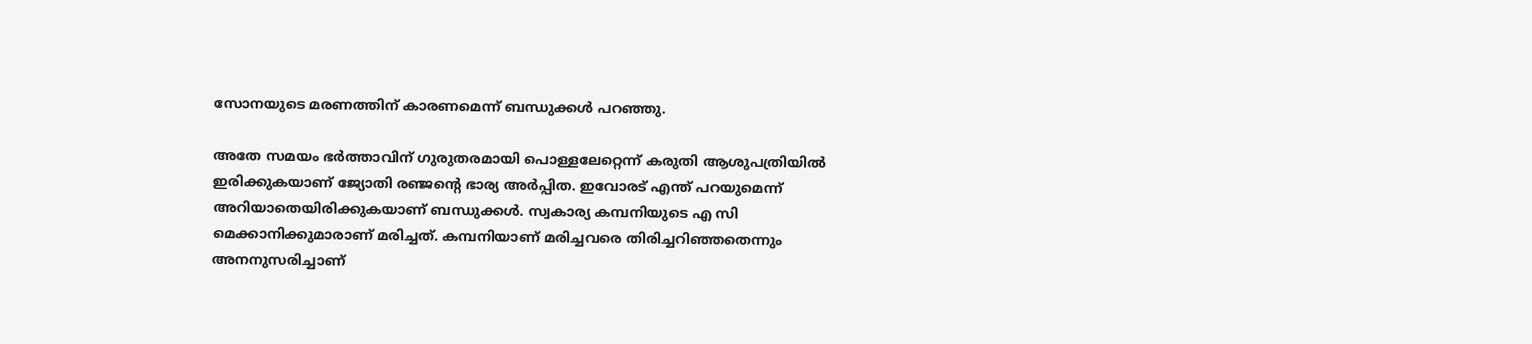സോനയുടെ മരണത്തിന് കാരണമെന്ന് ബന്ധുക്കൾ പറഞ്ഞു.

അതേ സമയം ഭർത്താവിന് ഗുരുതരമായി പൊള്ളലേറ്റെന്ന് കരുതി ആശുപത്രിയിൽ ഇരിക്കുകയാണ് ജ്യോതി രഞ്ജന്റെ ഭാര്യ അർപ്പിത. ഇവോരട് എന്ത് പറയുമെന്ന് അറിയാതെയിരിക്കുകയാണ് ബന്ധുക്കൾ. സ്വകാര്യ കമ്പനിയുടെ എ സി മെക്കാനിക്കുമാരാണ് മരിച്ചത്. കമ്പനിയാണ് മരിച്ചവരെ തിരിച്ചറിഞ്ഞതെന്നും അനനുസരിച്ചാണ്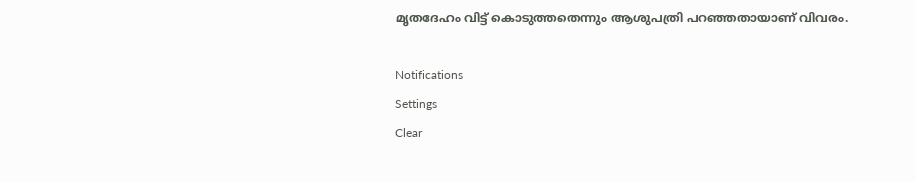മൃതദേഹം വിട്ട് കൊടുത്തതെന്നും ആശുപത്രി പറഞ്ഞതായാണ് വിവരം.

Notifications
Settings
Clear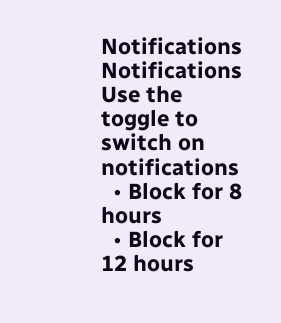Notifications
Notifications
Use the toggle to switch on notifications
  • Block for 8 hours
  • Block for 12 hours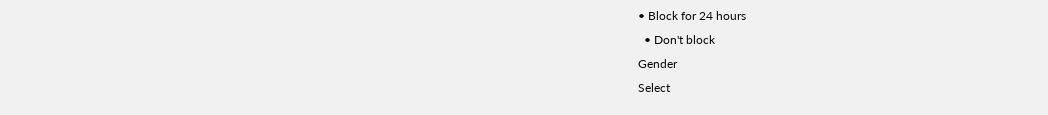• Block for 24 hours
  • Don't block
Gender
Select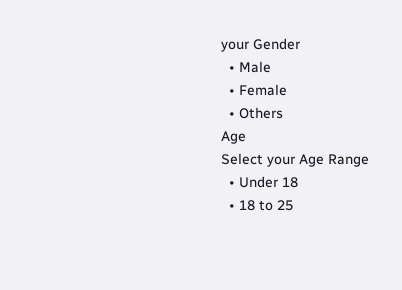your Gender
  • Male
  • Female
  • Others
Age
Select your Age Range
  • Under 18
  • 18 to 25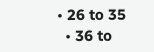• 26 to 35
  • 36 to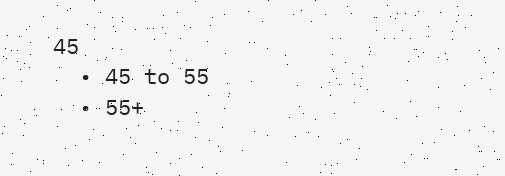45
  • 45 to 55
  • 55+